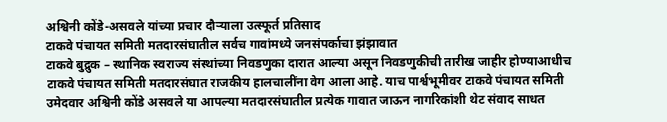अश्विनी कोंडे-असवले यांच्या प्रचार दौऱ्याला उत्स्फूर्त प्रतिसाद
टाकवे पंचायत समिती मतदारसंघातील सर्वच गावांमध्ये जनसंपर्काचा झंझावात
टाकवे बुद्रुक – स्थानिक स्वराज्य संस्थांच्या निवडणुका दारात आल्या असून निवडणुकीची तारीख जाहीर होण्याआधीच टाकवे पंचायत समिती मतदारसंघात राजकीय हालचालींना वेग आला आहे. याच पार्श्वभूमीवर टाकवे पंचायत समिती उमेदवार अश्विनी कोंडे असवले या आपल्या मतदारसंघातील प्रत्येक गावात जाऊन नागरिकांशी थेट संवाद साधत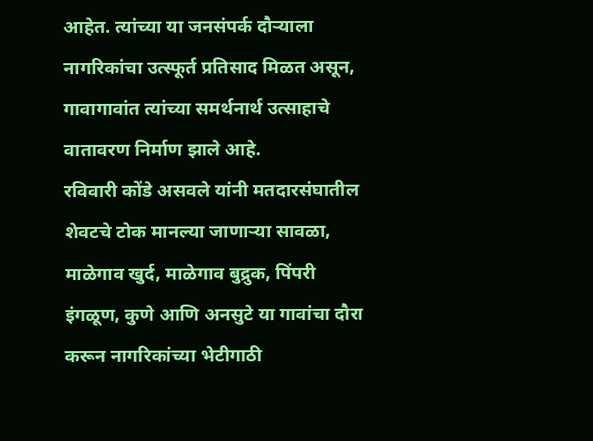आहेत. त्यांच्या या जनसंपर्क दौऱ्याला नागरिकांचा उत्स्फूर्त प्रतिसाद मिळत असून, गावागावांत त्यांच्या समर्थनार्थ उत्साहाचे वातावरण निर्माण झाले आहे.
रविवारी कोंडे असवले यांनी मतदारसंघातील शेवटचे टोक मानल्या जाणाऱ्या सावळा, माळेगाव खुर्द, माळेगाव बुद्रुक, पिंपरी इंगळूण, कुणे आणि अनसुटे या गावांचा दौरा करून नागरिकांच्या भेटीगाठी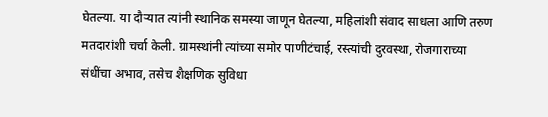घेतल्या. या दौऱ्यात त्यांनी स्थानिक समस्या जाणून घेतल्या, महिलांशी संवाद साधला आणि तरुण मतदारांशी चर्चा केली. ग्रामस्थांनी त्यांच्या समोर पाणीटंचाई, रस्त्यांची दुरवस्था, रोजगाराच्या संधींचा अभाव, तसेच शैक्षणिक सुविधा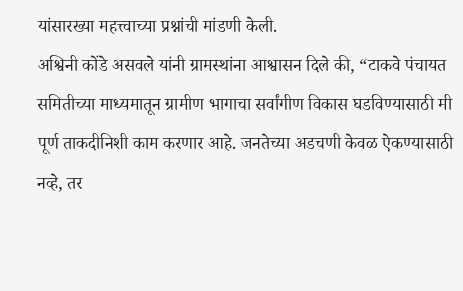यांसारख्या महत्त्वाच्या प्रश्नांची मांडणी केली.
अश्विनी कोंडे असवले यांनी ग्रामस्थांना आश्वासन दिले की, “टाकवे पंचायत समितीच्या माध्यमातून ग्रामीण भागाचा सर्वांगीण विकास घडविण्यासाठी मी पूर्ण ताकदीनिशी काम करणार आहे. जनतेच्या अडचणी केवळ ऐकण्यासाठी नव्हे, तर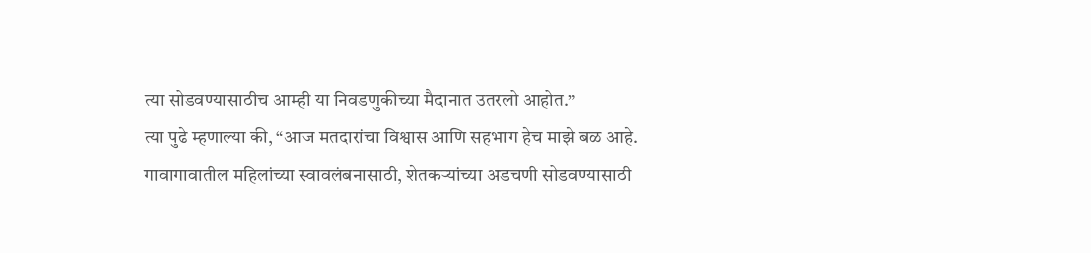त्या सोडवण्यासाठीच आम्ही या निवडणुकीच्या मैदानात उतरलो आहोत.”
त्या पुढे म्हणाल्या की, “आज मतदारांचा विश्वास आणि सहभाग हेच माझे बळ आहे. गावागावातील महिलांच्या स्वावलंबनासाठी, शेतकऱ्यांच्या अडचणी सोडवण्यासाठी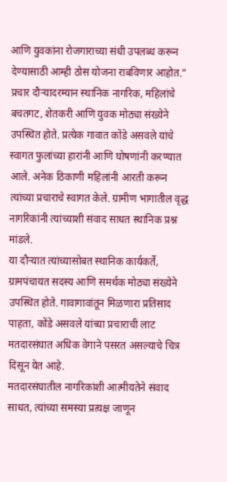आणि युवकांना रोजगाराच्या संधी उपलब्ध करून देण्यासाठी आम्ही ठोस योजना राबविणार आहोत.”
प्रचार दौऱ्यादरम्यान स्थानिक नागरिक, महिलांचे बचतगट, शेतकरी आणि युवक मोठ्या संख्येने उपस्थित होते. प्रत्येक गावात कोंडे असवले यांचे स्वागत फुलांच्या हारांनी आणि घोषणांनी करण्यात आले. अनेक ठिकाणी महिलांनी आरती करून त्यांच्या प्रचाराचे स्वागत केले. ग्रामीण भागातील वृद्ध नागरिकांनी त्यांच्याशी संवाद साधत स्थानिक प्रश्न मांडले.
या दौऱ्यात त्यांच्यासोबत स्थानिक कार्यकर्ते, ग्रामपंचायत सदस्य आणि समर्थक मोठ्या संख्येने उपस्थित होते. गावागावांतून मिळणारा प्रतिसाद पाहता, कोंडे असवले यांच्या प्रचाराची लाट मतदारसंघात अधिक वेगाने पसरत असल्याचे चित्र दिसून येत आहे.
मतदारसंघातील नागरिकांशी आत्मीयतेने संवाद साधत, त्यांच्या समस्या प्रत्यक्ष जाणून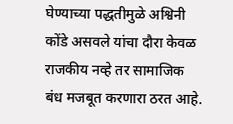घेण्याच्या पद्धतीमुळे अश्विनी कोंडे असवले यांचा दौरा केवळ राजकीय नव्हे तर सामाजिक बंध मजबूत करणारा ठरत आहे.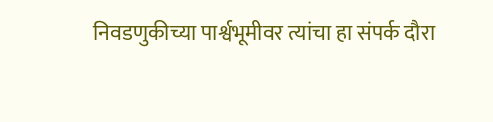निवडणुकीच्या पार्श्वभूमीवर त्यांचा हा संपर्क दौरा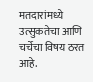मतदारांमध्ये उत्सुकतेचा आणि चर्चेचा विषय ठरत आहे.